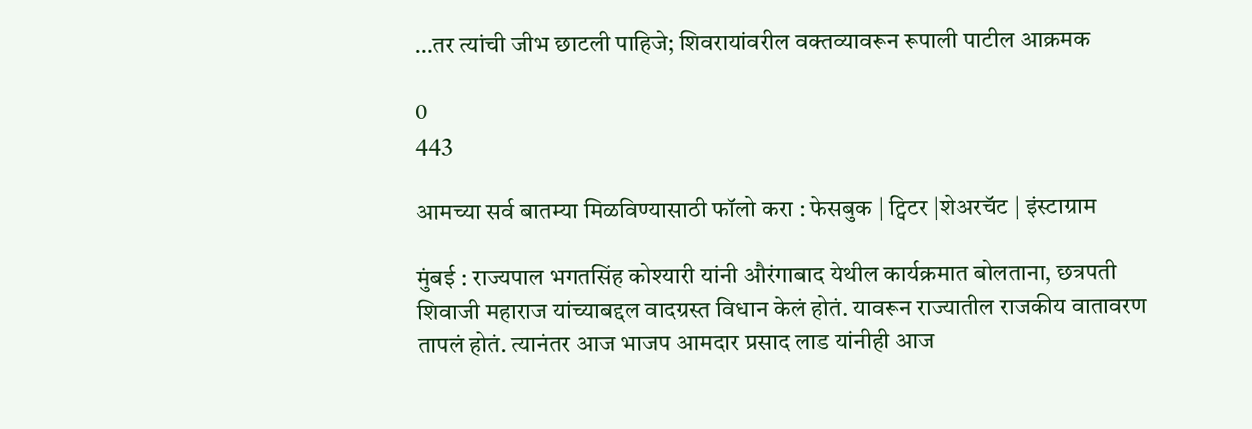…तर त्यांची जीभ छाटली पाहिजे; शिवरायांवरील वक्तव्यावरून रूपाली पाटील आक्रमक

0
443

आमच्या सर्व बातम्या मिळविण्यासाठी फॉलो करा : फेसबुक | ट्विटर |शेअरचॅट | इंस्टाग्राम

मुंबई : राज्यपाल भगतसिंह कोश्यारी यांनी औरंगाबाद येथील कार्यक्रमात बोलताना, छत्रपती शिवाजी महाराज यांच्याबद्दल वादग्रस्त विधान केलं होतं. यावरून राज्यातील राजकीय वातावरण तापलं होतं. त्यानंतर आज भाजप आमदार प्रसाद लाड यांनीही आज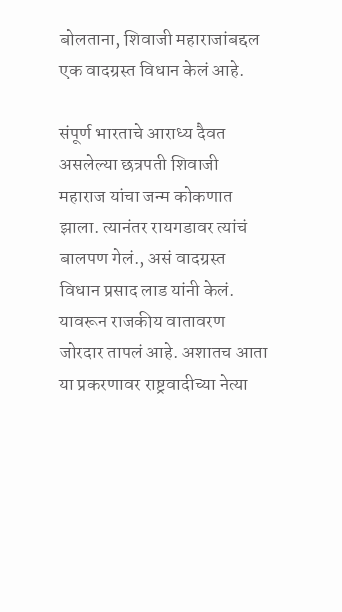बोलताना, शिवाजी महाराजांबद्दल एक वादग्रस्त विधान केलं आहे.

संपूर्ण भारताचे आराध्य दैवत असलेल्या छत्रपती शिवाजी महाराज यांचा जन्म कोकणात झाला. त्यानंतर रायगडावर त्यांचं बालपण गेलं., असं वादग्रस्त विधान प्रसाद लाड यांनी केलं. यावरून राजकीय वातावरण जोरदार तापलं आहे. अशातच आता या प्रकरणावर राष्ट्रवादीच्या नेत्या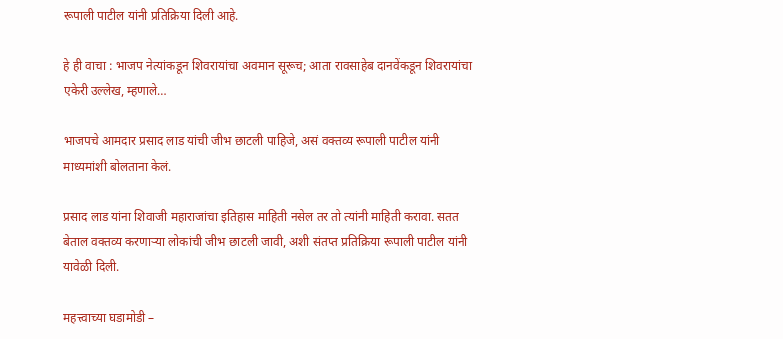रूपाली पाटील यांनी प्रतिक्रिया दिली आहे.

हे ही वाचा : भाजप नेत्यांकडून शिवरायांचा अवमान सूरूच; आता रावसाहेब दानवेंकडून शिवरायांचा एकेरी उल्लेख, म्हणाले…

भाजपचे आमदार प्रसाद लाड यांची जीभ छाटली पाहिजे, असं वक्तव्य रूपाली पाटील यांनी माध्यमांशी बोलताना केलं.

प्रसाद लाड यांना शिवाजी महाराजांचा इतिहास माहिती नसेल तर तो त्यांनी माहिती करावा. सतत बेताल वक्तव्य करणाऱ्या लोकांची जीभ छाटली जावी, अशी संतप्त प्रतिक्रिया रूपाली पाटील यांनी यावेळी दिली.

महत्त्वाच्या घडामोडी –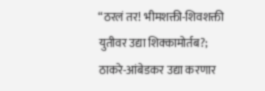“ठरलं तर! भीमशक्ती-शिवशक्ती युतीवर उद्या शिक्कामोर्तब?; ठाकरे-आंबेडकर उद्या करणार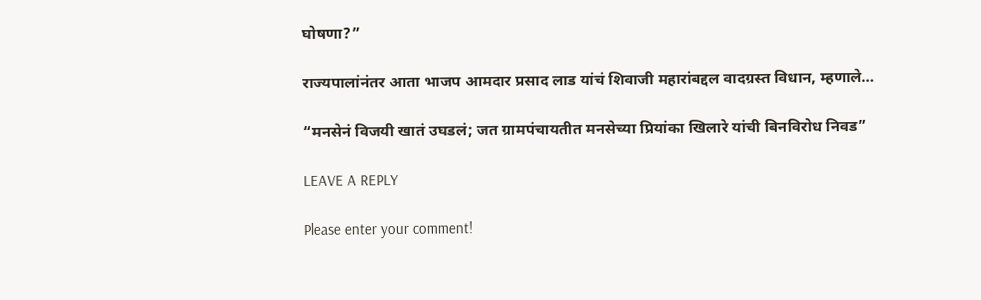घोषणा?”

राज्यपालांनंतर आता भाजप आमदार प्रसाद लाड यांचं शिवाजी महारांबद्दल वादग्रस्त विधान, म्हणाले…

“मनसेनं विजयी खातं उघडलं; जत ग्रामपंचायतीत मनसेच्या प्रियांका खिलारे यांची बिनविरोध निवड”

LEAVE A REPLY

Please enter your comment!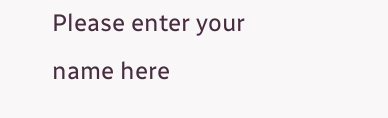Please enter your name here